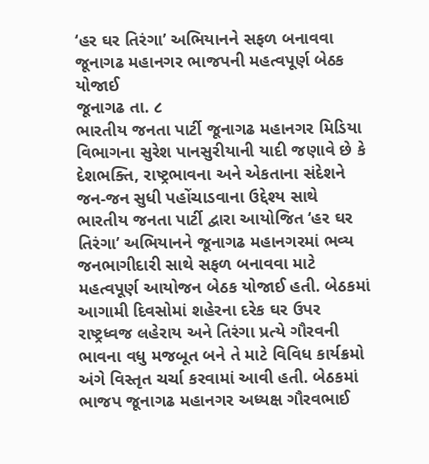‘હર ઘર તિરંગા’ અભિયાનને સફળ બનાવવા જૂનાગઢ મહાનગર ભાજપની મહત્વપૂર્ણ બેઠક યોજાઈ
જૂનાગઢ તા. ૮
ભારતીય જનતા પાર્ટી જૂનાગઢ મહાનગર મિડિયા વિભાગના સુરેશ પાનસુરીયાની યાદી જણાવે છે કે દેશભક્તિ, રાષ્ટ્રભાવના અને એકતાના સંદેશને જન-જન સુધી પહોંચાડવાના ઉદ્દેશ્ય સાથે ભારતીય જનતા પાર્ટી દ્વારા આયોજિત ‘હર ઘર તિરંગા’ અભિયાનને જૂનાગઢ મહાનગરમાં ભવ્ય જનભાગીદારી સાથે સફળ બનાવવા માટે મહત્વપૂર્ણ આયોજન બેઠક યોજાઈ હતી. બેઠકમાં આગામી દિવસોમાં શહેરના દરેક ઘર ઉપર રાષ્ટ્રધ્વજ લહેરાય અને તિરંગા પ્રત્યે ગૌરવની ભાવના વધુ મજબૂત બને તે માટે વિવિધ કાર્યક્રમો અંગે વિસ્તૃત ચર્ચા કરવામાં આવી હતી. બેઠકમાં ભાજપ જૂનાગઢ મહાનગર અધ્યક્ષ ગૌરવભાઈ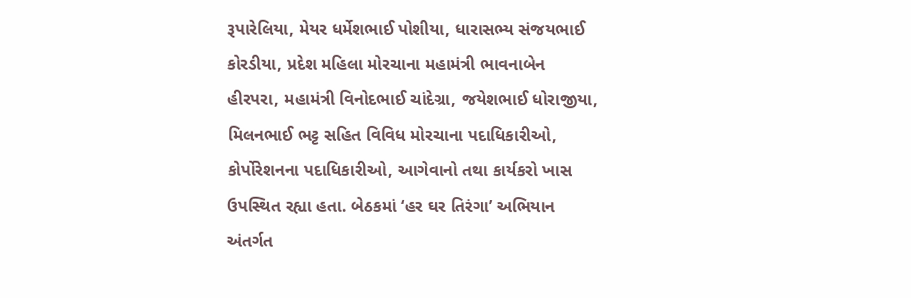રૂપારેલિયા, મેયર ધર્મેશભાઈ પોશીયા, ધારાસભ્ય સંજયભાઈ કોરડીયા, પ્રદેશ મહિલા મોરચાના મહામંત્રી ભાવનાબેન હીરપરા, મહામંત્રી વિનોદભાઈ ચાંદેગ્રા, જયેશભાઈ ધોરાજીયા, મિલનભાઈ ભટ્ટ સહિત વિવિધ મોરચાના પદાધિકારીઓ, કોર્પોરેશનના પદાધિકારીઓ, આગેવાનો તથા કાર્યકરો ખાસ ઉપસ્થિત રહ્યા હતા. બેઠકમાં ‘હર ઘર તિરંગા’ અભિયાન અંતર્ગત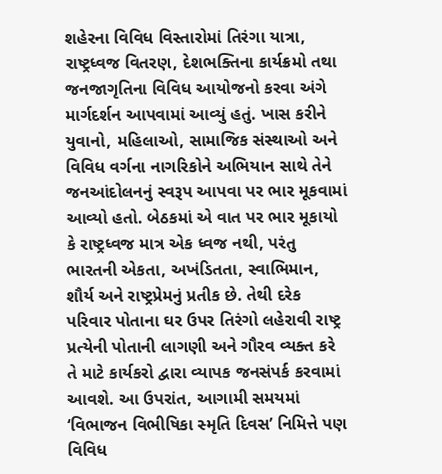શહેરના વિવિધ વિસ્તારોમાં તિરંગા યાત્રા, રાષ્ટ્રધ્વજ વિતરણ, દેશભક્તિના કાર્યક્રમો તથા જનજાગૃતિના વિવિધ આયોજનો કરવા અંગે માર્ગદર્શન આપવામાં આવ્યું હતું. ખાસ કરીને યુવાનો, મહિલાઓ, સામાજિક સંસ્થાઓ અને વિવિધ વર્ગના નાગરિકોને અભિયાન સાથે તેને જનઆંદોલનનું સ્વરૂપ આપવા પર ભાર મૂકવામાં આવ્યો હતો. બેઠકમાં એ વાત પર ભાર મૂકાયો કે રાષ્ટ્રધ્વજ માત્ર એક ધ્વજ નથી, પરંતુ ભારતની એકતા, અખંડિતતા, સ્વાભિમાન, શૌર્ય અને રાષ્ટ્રપ્રેમનું પ્રતીક છે. તેથી દરેક પરિવાર પોતાના ઘર ઉપર તિરંગો લહેરાવી રાષ્ટ્ર પ્રત્યેની પોતાની લાગણી અને ગૌરવ વ્યક્ત કરે તે માટે કાર્યકરો દ્વારા વ્યાપક જનસંપર્ક કરવામાં આવશે. આ ઉપરાંત, આગામી સમયમાં ‘વિભાજન વિભીષિકા સ્મૃતિ દિવસ’ નિમિત્તે પણ વિવિધ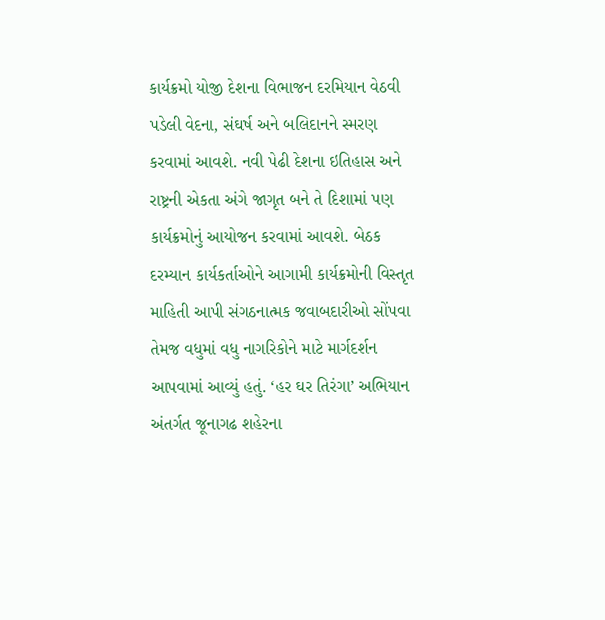કાર્યક્રમો યોજી દેશના વિભાજન દરમિયાન વેઠવી પડેલી વેદના, સંઘર્ષ અને બલિદાનને સ્મરણ કરવામાં આવશે. નવી પેઢી દેશના ઇતિહાસ અને રાષ્ટ્રની એકતા અંગે જાગૃત બને તે દિશામાં પણ કાર્યક્રમોનું આયોજન કરવામાં આવશે. બેઠક દરમ્યાન કાર્યકર્તાઓને આગામી કાર્યક્રમોની વિસ્તૃત માહિતી આપી સંગઠનાત્મક જવાબદારીઓ સોંપવા તેમજ વધુમાં વધુ નાગરિકોને માટે માર્ગદર્શન આપવામાં આવ્યું હતું. ‘હર ઘર તિરંગા’ અભિયાન અંતર્ગત જૂનાગઢ શહેરના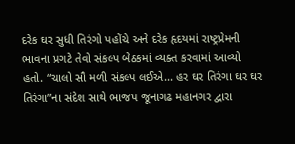દરેક ઘર સુધી તિરંગો પહોંચે અને દરેક હૃદયમાં રાષ્ટ્રપ્રેમની ભાવના પ્રગટે તેવો સંકલ્પ બેઠકમાં વ્યક્ત કરવામાં આવ્યો હતો. “ચાલો સૌ મળી સંકલ્પ લઈએ... હર ઘર તિરંગા ઘર ઘર તિરંગા”ના સંદેશ સાથે ભાજપ જૂનાગઢ મહાનગર દ્વારા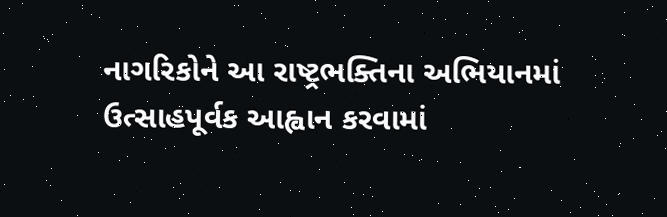નાગરિકોને આ રાષ્ટ્રભક્તિના અભિયાનમાં ઉત્સાહપૂર્વક આહ્વાન કરવામાં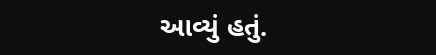આવ્યું હતું.